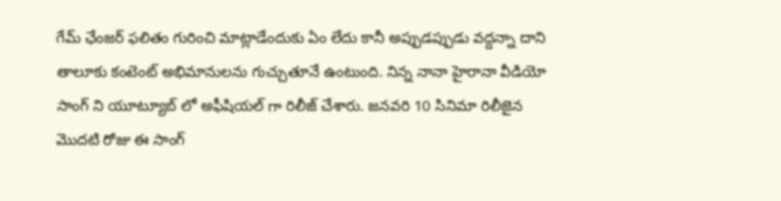గేమ్ ఛేంజర్ ఫలితం గురించి మాట్లాడేందుకు ఏం లేదు కానీ అప్పుడప్పుడు వద్దన్నా దాని తాలూకు కంటెంట్ అభిమానులను గుచ్చుతూనే ఉంటుంది. నిన్న నానా హైరానా వీడియో సాంగ్ ని యూట్యూబ్ లో అఫీషియల్ గా రిలీజ్ చేశారు. జనవరి 10 సినిమా రిలీజైన మొదటి రోజు ఈ సాంగ్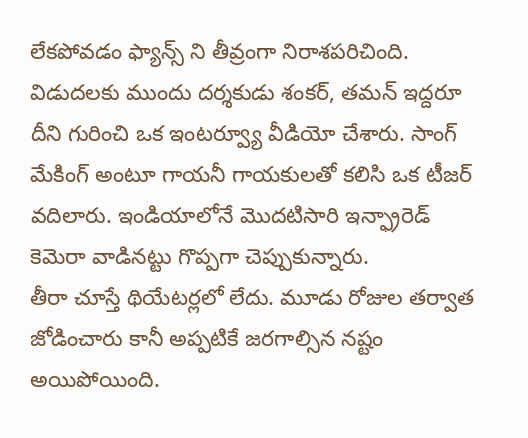లేకపోవడం ఫ్యాన్స్ ని తీవ్రంగా నిరాశపరిచింది.
విడుదలకు ముందు దర్శకుడు శంకర్, తమన్ ఇద్దరూ దీని గురించి ఒక ఇంటర్వ్యూ వీడియో చేశారు. సాంగ్ మేకింగ్ అంటూ గాయనీ గాయకులతో కలిసి ఒక టీజర్ వదిలారు. ఇండియాలోనే మొదటిసారి ఇన్ఫ్రారెడ్ కెమెరా వాడినట్టు గొప్పగా చెప్పుకున్నారు.
తీరా చూస్తే థియేటర్లలో లేదు. మూడు రోజుల తర్వాత జోడించారు కానీ అప్పటికే జరగాల్సిన నష్టం అయిపోయింది.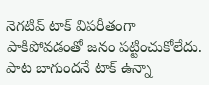నెగటివ్ టాక్ విపరీతంగా పాకిపోవడంతో జనం పట్టించుకోలేదు. పాట బాగుందనే టాక్ ఉన్నా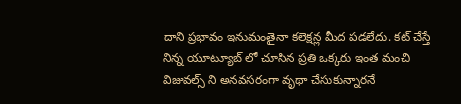దాని ప్రభావం ఇనుమంతైనా కలెక్షన్ల మీద పడలేదు. కట్ చేస్తే నిన్న యూట్యూబ్ లో చూసిన ప్రతి ఒక్కరు ఇంత మంచి విజువల్స్ ని అనవసరంగా వృథా చేసుకున్నారనే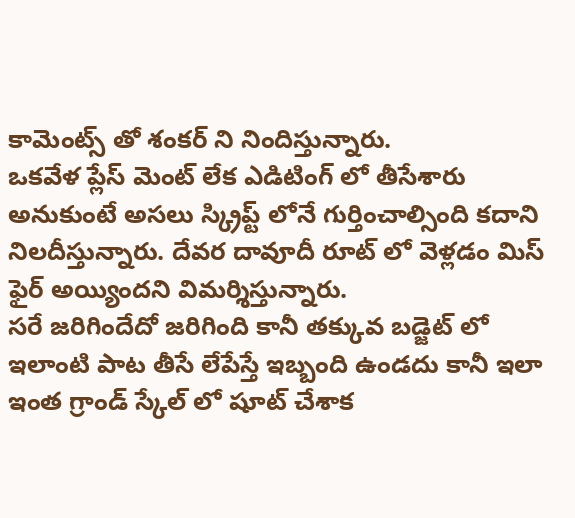కామెంట్స్ తో శంకర్ ని నిందిస్తున్నారు.
ఒకవేళ ప్లేస్ మెంట్ లేక ఎడిటింగ్ లో తీసేశారు అనుకుంటే అసలు స్క్రిప్ట్ లోనే గుర్తించాల్సింది కదాని నిలదీస్తున్నారు. దేవర దావూదీ రూట్ లో వెళ్లడం మిస్ ఫైర్ అయ్యిందని విమర్శిస్తున్నారు.
సరే జరిగిందేదో జరిగింది కానీ తక్కువ బడ్జెట్ లో ఇలాంటి పాట తీసే లేపేస్తే ఇబ్బంది ఉండదు కానీ ఇలా ఇంత గ్రాండ్ స్కేల్ లో షూట్ చేశాక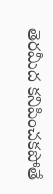తెరమీద కనిపించకపోతే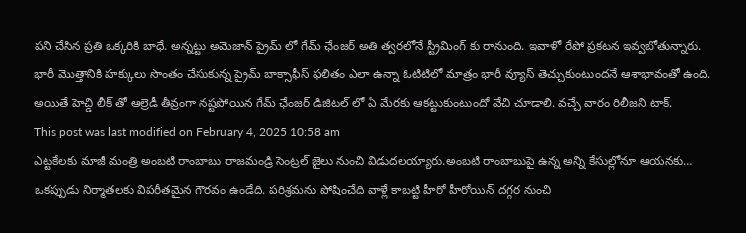పని చేసిన ప్రతి ఒక్కరికి బాధే. అన్నట్టు అమెజాన్ ప్రైమ్ లో గేమ్ ఛేంజర్ అతి త్వరలోనే స్ట్రీమింగ్ కు రానుంది. ఇవాళో రేపో ప్రకటన ఇవ్వబోతున్నారు.
భారీ మొత్తానికి హక్కులు సొంతం చేసుకున్న ప్రైమ్ బాక్సాఫీస్ ఫలితం ఎలా ఉన్నా ఓటిటిలో మాత్రం భారీ వ్యూస్ తెచ్చుకుంటుందనే ఆశాభావంతో ఉంది. అయితే హెచ్డి లీక్ తో ఆల్రెడీ తీవ్రంగా నష్టపోయిన గేమ్ ఛేంజర్ డిజిటల్ లో ఏ మేరకు ఆకట్టుకుంటుందో వేచి చూడాలి. వచ్చే వారం రిలీజని టాక్.
This post was last modified on February 4, 2025 10:58 am
ఎట్టకేలకు మాజీ మంత్రి అంబటి రాంబాబు రాజమండ్రి సెంట్రల్ జైలు నుంచి విడుదలయ్యారు.అంబటి రాంబాబుపై ఉన్న అన్ని కేసుల్లోనూ ఆయనకు…
ఒకప్పుడు నిర్మాతలకు విపరీతమైన గౌరవం ఉండేది. పరిశ్రమను పోషించేది వాళ్లే కాబట్టి హీరో హీరోయిన్ దగ్గర నుంచి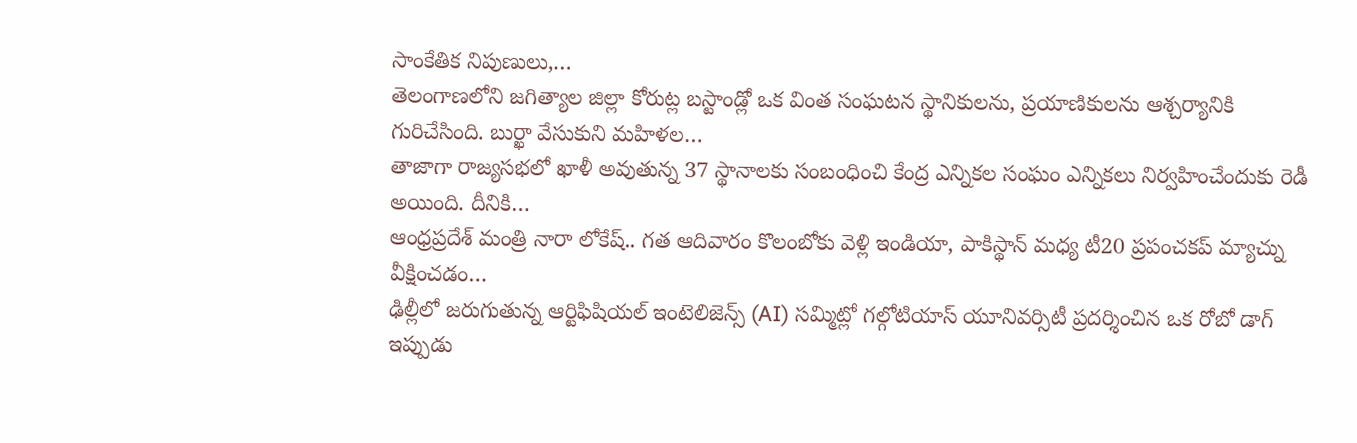సాంకేతిక నిపుణులు,…
తెలంగాణలోని జగిత్యాల జిల్లా కోరుట్ల బస్టాండ్లో ఒక వింత సంఘటన స్థానికులను, ప్రయాణికులను ఆశ్చర్యానికి గురిచేసింది. బుర్ఖా వేసుకుని మహిళల…
తాజాగా రాజ్యసభలో ఖాళీ అవుతున్న 37 స్థానాలకు సంబంధించి కేంద్ర ఎన్నికల సంఘం ఎన్నికలు నిర్వహించేందుకు రెడీ అయింది. దీనికి…
ఆంధ్రప్రదేశ్ మంత్రి నారా లోకేష్.. గత ఆదివారం కొలంబోకు వెళ్లి ఇండియా, పాకిస్థాన్ మధ్య టీ20 ప్రపంచకప్ మ్యాచ్ను వీక్షించడం…
ఢిల్లీలో జరుగుతున్న ఆర్టిఫిషియల్ ఇంటెలిజెన్స్ (AI) సమ్మిట్లో గల్గోటియాస్ యూనివర్సిటీ ప్రదర్శించిన ఒక రోబో డాగ్ ఇప్పుడు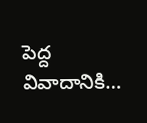పెద్ద వివాదానికి…